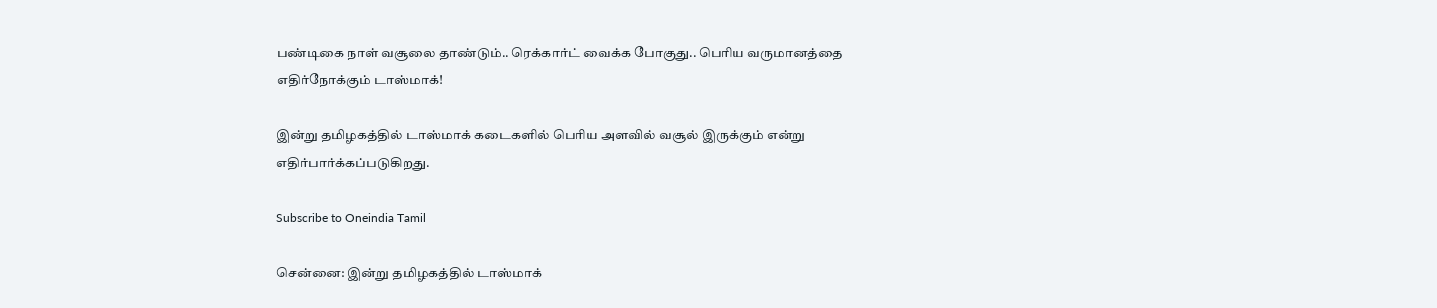பண்டிகை நாள் வசூலை தாண்டும்.. ரெக்கார்ட் வைக்க போகுது.. பெரிய வருமானத்தை எதிர்நோக்கும் டாஸ்மாக்!

இன்று தமிழகத்தில் டாஸ்மாக் கடைகளில் பெரிய அளவில் வசூல் இருக்கும் என்று எதிர்பார்க்கப்படுகிறது.

Subscribe to Oneindia Tamil

சென்னை: இன்று தமிழகத்தில் டாஸ்மாக்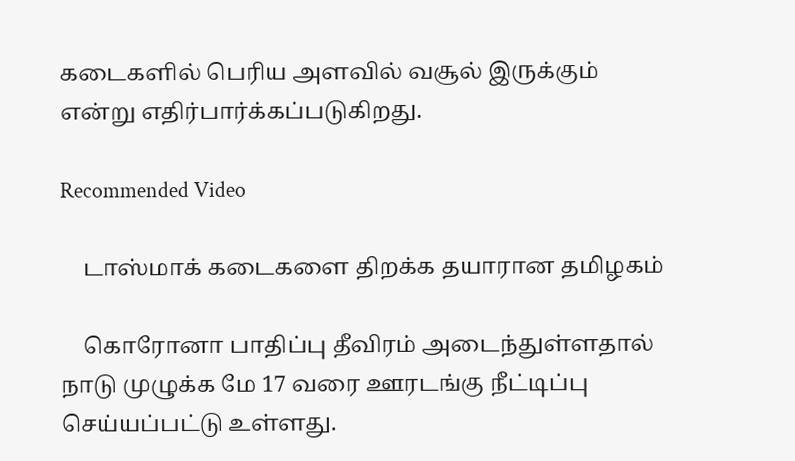கடைகளில் பெரிய அளவில் வசூல் இருக்கும் என்று எதிர்பார்க்கப்படுகிறது.

Recommended Video

    டாஸ்மாக் கடைகளை திறக்க தயாரான தமிழகம்

    கொரோனா பாதிப்பு தீவிரம் அடைந்துள்ளதால் நாடு முழுக்க மே 17 வரை ஊரடங்கு நீட்டிப்பு செய்யப்பட்டு உள்ளது.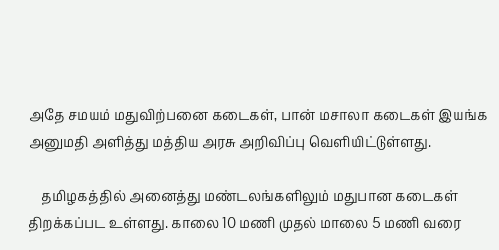அதே சமயம் மதுவிற்பனை கடைகள், பான் மசாலா கடைகள் இயங்க அனுமதி அளித்து மத்திய அரசு அறிவிப்பு வெளியிட்டுள்ளது.

    தமிழகத்தில் அனைத்து மண்டலங்களிலும் மதுபான கடைகள் திறக்கப்பட உள்ளது. காலை 10 மணி முதல் மாலை 5 மணி வரை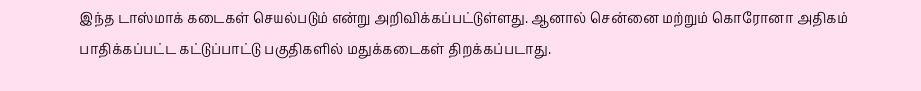இந்த டாஸ்மாக் கடைகள் செயல்படும் என்று அறிவிக்கப்பட்டுள்ளது. ஆனால் சென்னை மற்றும் கொரோனா அதிகம் பாதிக்கப்பட்ட கட்டுப்பாட்டு பகுதிகளில் மதுக்கடைகள் திறக்கப்படாது.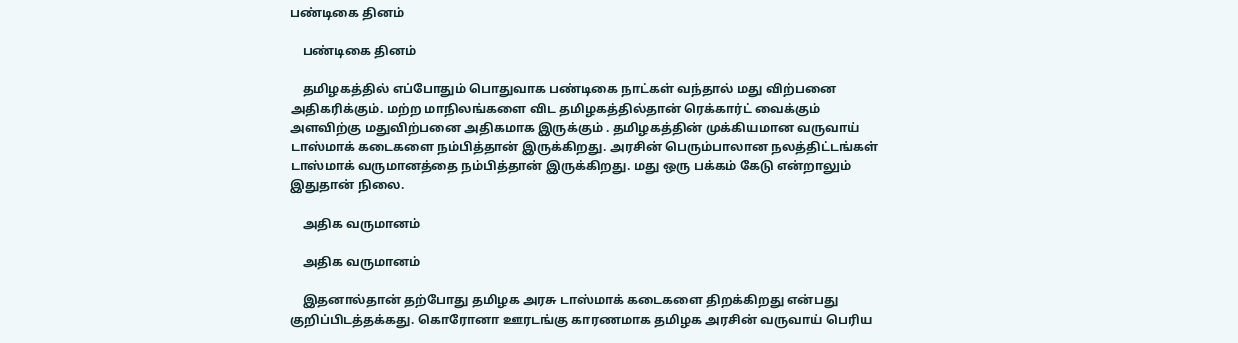பண்டிகை தினம்

    பண்டிகை தினம்

    தமிழகத்தில் எப்போதும் பொதுவாக பண்டிகை நாட்கள் வந்தால் மது விற்பனை அதிகரிக்கும். மற்ற மாநிலங்களை விட தமிழகத்தில்தான் ரெக்கார்ட் வைக்கும் அளவிற்கு மதுவிற்பனை அதிகமாக இருக்கும் . தமிழகத்தின் முக்கியமான வருவாய் டாஸ்மாக் கடைகளை நம்பித்தான் இருக்கிறது. அரசின் பெரும்பாலான நலத்திட்டங்கள் டாஸ்மாக் வருமானத்தை நம்பித்தான் இருக்கிறது. மது ஒரு பக்கம் கேடு என்றாலும் இதுதான் நிலை.

    அதிக வருமானம்

    அதிக வருமானம்

    இதனால்தான் தற்போது தமிழக அரசு டாஸ்மாக் கடைகளை திறக்கிறது என்பது குறிப்பிடத்தக்கது. கொரோனா ஊரடங்கு காரணமாக தமிழக அரசின் வருவாய் பெரிய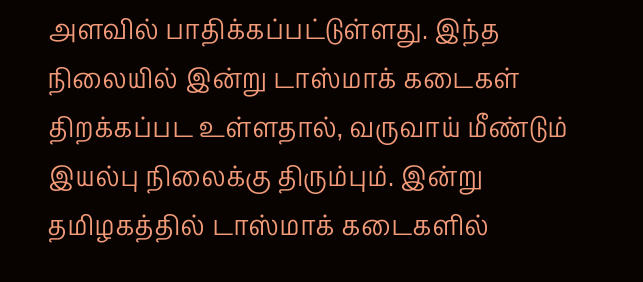அளவில் பாதிக்கப்பட்டுள்ளது. இந்த நிலையில் இன்று டாஸ்மாக் கடைகள் திறக்கப்பட உள்ளதால், வருவாய் மீண்டும் இயல்பு நிலைக்கு திரும்பும். இன்று தமிழகத்தில் டாஸ்மாக் கடைகளில்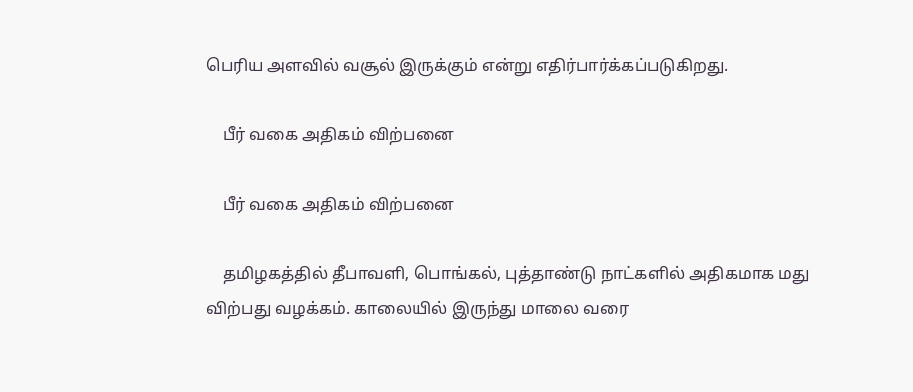பெரிய அளவில் வசூல் இருக்கும் என்று எதிர்பார்க்கப்படுகிறது.

    பீர் வகை அதிகம் விற்பனை

    பீர் வகை அதிகம் விற்பனை

    தமிழகத்தில் தீபாவளி, பொங்கல், புத்தாண்டு நாட்களில் அதிகமாக மது விற்பது வழக்கம். காலையில் இருந்து மாலை வரை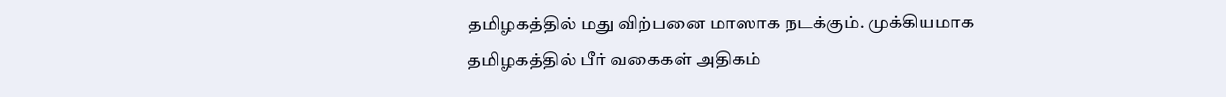தமிழகத்தில் மது விற்பனை மாஸாக நடக்கும். முக்கியமாக தமிழகத்தில் பீர் வகைகள் அதிகம்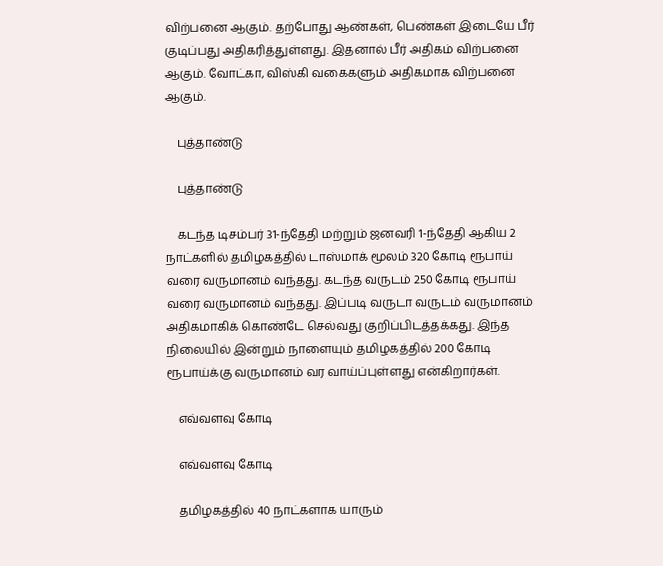விற்பனை ஆகும். தற்போது ஆண்கள், பெண்கள் இடையே பீர் குடிப்பது அதிகரித்துள்ளது. இதனால் பீர் அதிகம் விற்பனை ஆகும். வோட்கா, விஸ்கி வகைகளும் அதிகமாக விற்பனை ஆகும்.

    புத்தாண்டு

    புத்தாண்டு

    கடந்த டிசம்பர் 31-ந்தேதி மற்றும் ஜனவரி 1-ந்தேதி ஆகிய 2 நாட்களில் தமிழகத்தில் டாஸ்மாக் மூலம் 320 கோடி ரூபாய் வரை வருமானம் வந்தது. கடந்த வருடம் 250 கோடி ரூபாய் வரை வருமானம் வந்தது. இப்படி வருடா வருடம் வருமானம் அதிகமாகிக் கொண்டே செல்வது குறிப்பிடத்தக்கது. இந்த நிலையில் இன்றும் நாளையும் தமிழகத்தில் 200 கோடி ரூபாய்க்கு வருமானம் வர வாய்ப்புள்ளது என்கிறார்கள்.

    எவ்வளவு கோடி

    எவ்வளவு கோடி

    தமிழகத்தில் 40 நாட்களாக யாரும்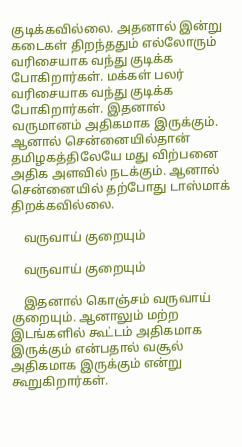குடிக்கவில்லை. அதனால் இன்று கடைகள் திறந்ததும் எல்லோரும் வரிசையாக வந்து குடிக்க போகிறார்கள். மக்கள் பலர் வரிசையாக வந்து குடிக்க போகிறார்கள். இதனால் வருமானம் அதிகமாக இருக்கும். ஆனால் சென்னையில்தான் தமிழகத்திலேயே மது விற்பனை அதிக அளவில் நடக்கும். ஆனால் சென்னையில் தற்போது டாஸ்மாக் திறக்கவில்லை.

    வருவாய் குறையும்

    வருவாய் குறையும்

    இதனால் கொஞ்சம் வருவாய் குறையும். ஆனாலும் மற்ற இடங்களில் கூட்டம் அதிகமாக இருக்கும் என்பதால் வசூல் அதிகமாக இருக்கும் என்று கூறுகிறார்கள்.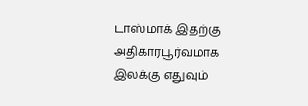டாஸ்மாக் இதற்கு அதிகாரபூர்வமாக இலக்கு எதுவும்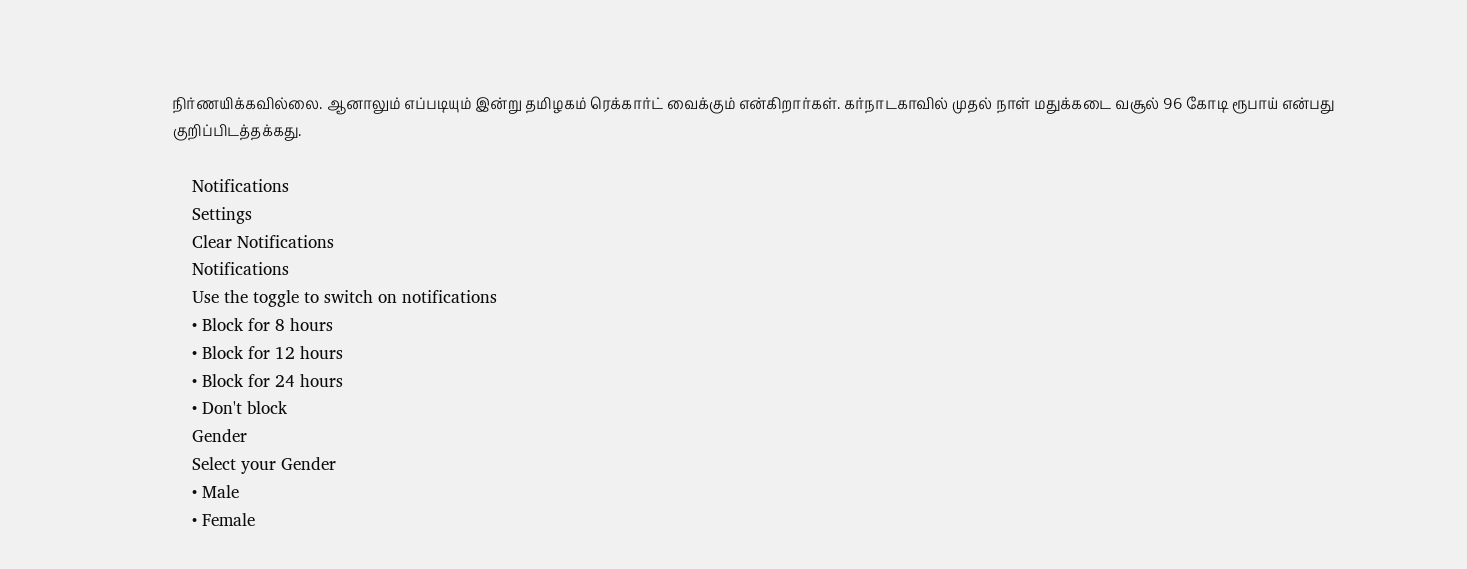நிர்ணயிக்கவில்லை. ஆனாலும் எப்படியும் இன்று தமிழகம் ரெக்கார்ட் வைக்கும் என்கிறார்கள். கர்நாடகாவில் முதல் நாள் மதுக்கடை வசூல் 96 கோடி ரூபாய் என்பது குறிப்பிடத்தக்கது.

    Notifications
    Settings
    Clear Notifications
    Notifications
    Use the toggle to switch on notifications
    • Block for 8 hours
    • Block for 12 hours
    • Block for 24 hours
    • Don't block
    Gender
    Select your Gender
    • Male
    • Female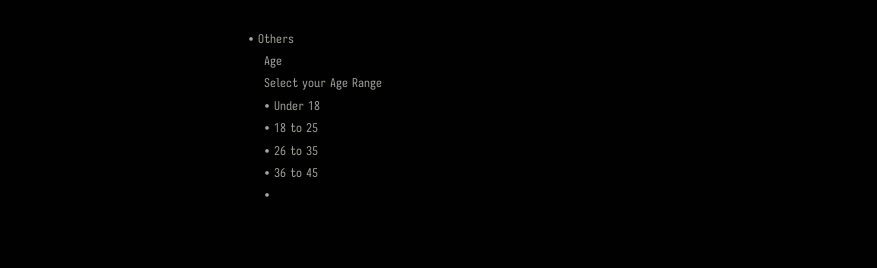• Others
    Age
    Select your Age Range
    • Under 18
    • 18 to 25
    • 26 to 35
    • 36 to 45
    •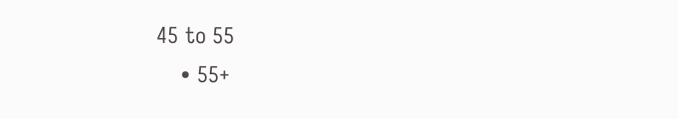45 to 55
    • 55+